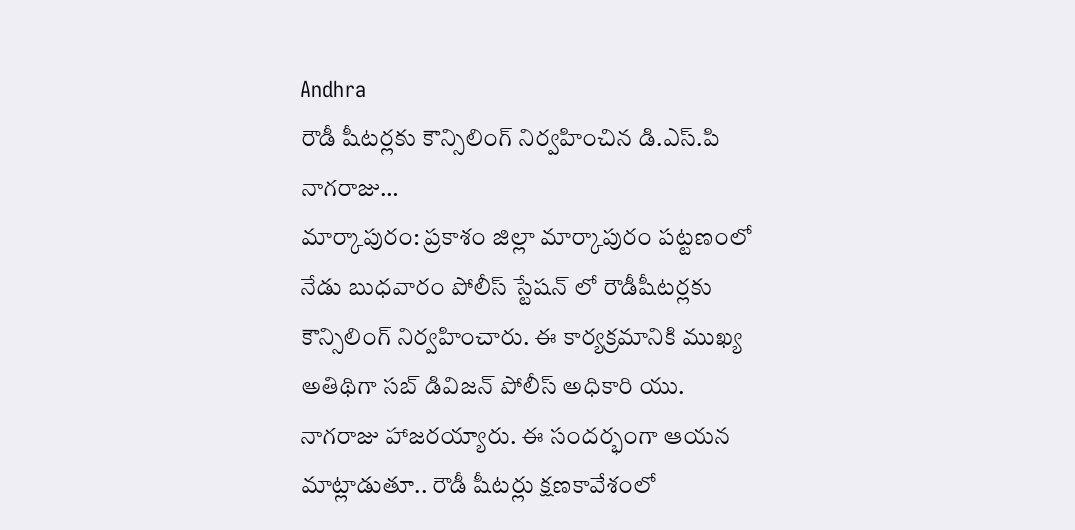Andhra
రౌడీ షీటర్లకు కౌన్సిలింగ్ నిర్వహించిన డి.ఎస్.పి నాగరాజు…
మార్కాపురం: ప్రకాశం జిల్లా మార్కాపురం పట్టణంలో నేడు బుధవారం పోలీస్ స్టేషన్ లో రౌడీషీటర్లకు కౌన్సిలింగ్ నిర్వహించారు. ఈ కార్యక్రమానికి ముఖ్య అతిథిగా సబ్ డివిజన్ పోలీస్ అధికారి యు. నాగరాజు హాజరయ్యారు. ఈ సందర్భంగా ఆయన మాట్లాడుతూ.. రౌడీ షీటర్లు క్షణకావేశంలో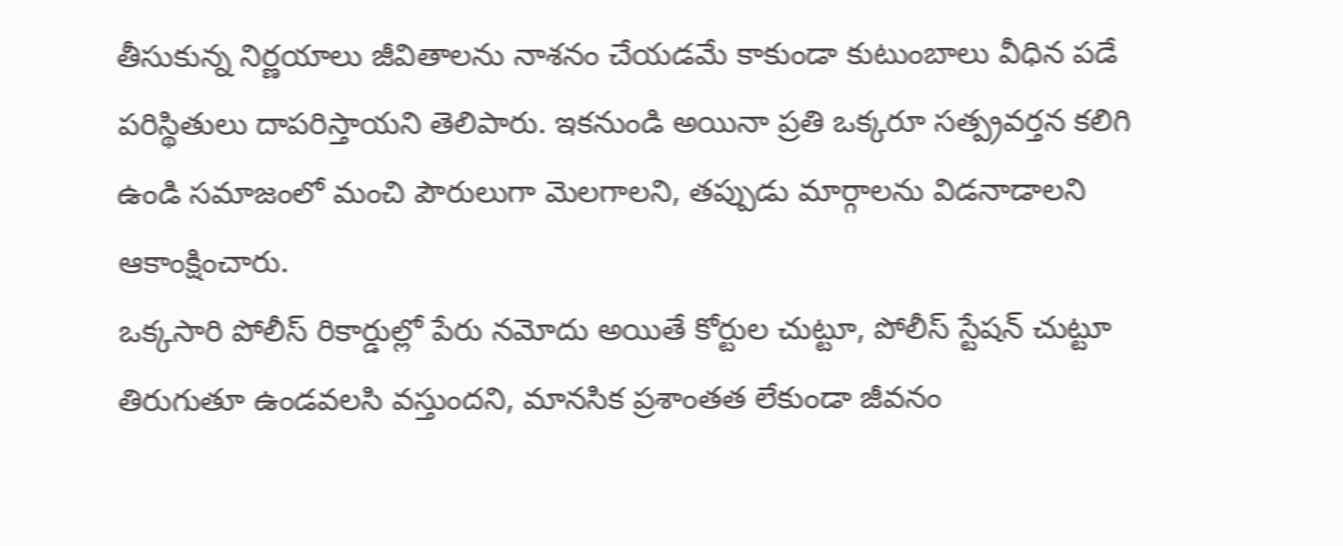తీసుకున్న నిర్ణయాలు జీవితాలను నాశనం చేయడమే కాకుండా కుటుంబాలు వీధిన పడే పరిస్థితులు దాపరిస్తాయని తెలిపారు. ఇకనుండి అయినా ప్రతి ఒక్కరూ సత్ప్రవర్తన కలిగి ఉండి సమాజంలో మంచి పౌరులుగా మెలగాలని, తప్పుడు మార్గాలను విడనాడాలని ఆకాంక్షించారు.
ఒక్కసారి పోలీస్ రికార్డుల్లో పేరు నమోదు అయితే కోర్టుల చుట్టూ, పోలీస్ స్టేషన్ చుట్టూ తిరుగుతూ ఉండవలసి వస్తుందని, మానసిక ప్రశాంతత లేకుండా జీవనం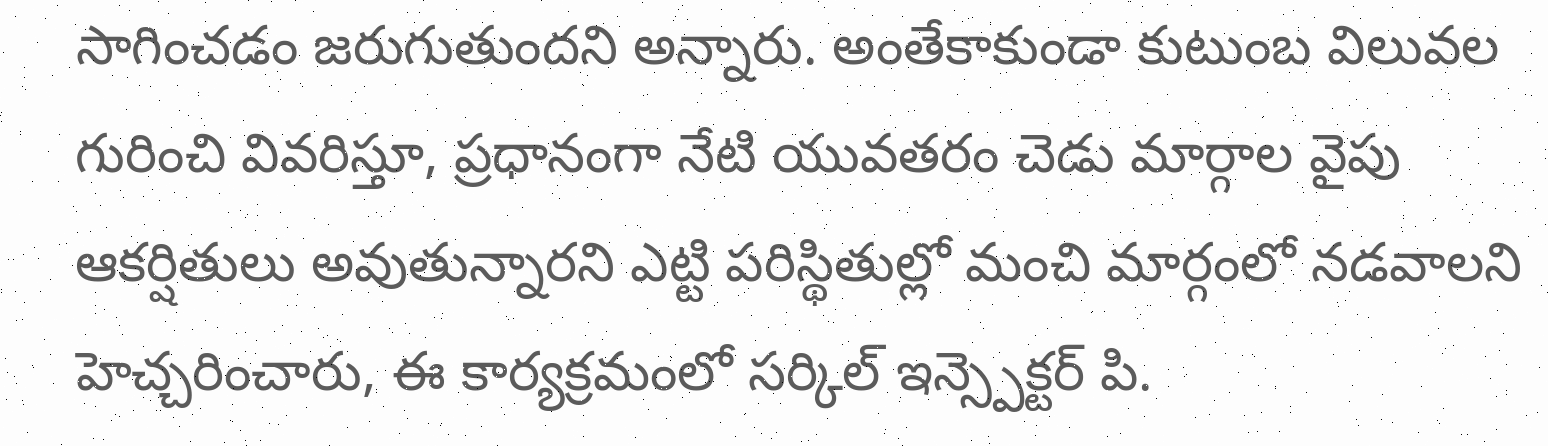సాగించడం జరుగుతుందని అన్నారు. అంతేకాకుండా కుటుంబ విలువల గురించి వివరిస్తూ, ప్రధానంగా నేటి యువతరం చెడు మార్గాల వైపు ఆకర్షితులు అవుతున్నారని ఎట్టి పరిస్థితుల్లో మంచి మార్గంలో నడవాలని హెచ్చరించారు, ఈ కార్యక్రమంలో సర్కిల్ ఇన్స్పెక్టర్ పి.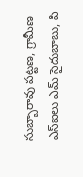సుబ్బారావు పట్టణ, గ్రామీణ ఎస్ఐలు ఎమ్ సైదుబాబు, పి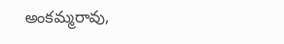అంకమ్మరావు,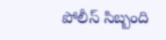పోలీస్ సిబ్బంది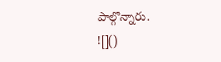పాల్గొన్నారు.
![]()